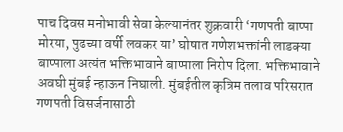पाच दिवस मनोभावी सेवा केल्यानंतर शुक्रवारी ‘गणपती बाप्पा मोरया, पुढच्या वर्षी लवकर या’ घोषात गणेशभक्तांनी लाडक्या बाप्पाला अत्यंत भक्तिभावाने बाप्पाला निरोप दिला. भक्तिभावाने अवघी मुंबई न्हाऊन निघाली. मुंबईतील कृत्रिम तलाव परिसरात गणपती विसर्जनासाठी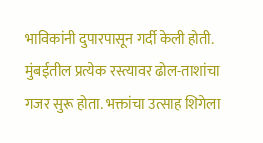भाविकांनी दुपारपासून गर्दी केली होती. मुंबईतील प्रत्येक रस्त्यावर ढोल-ताशांचा गजर सुरू होता. भक्तांचा उत्साह शिगेला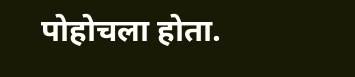पोहोचला होता.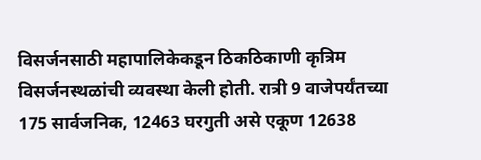विसर्जनसाठी महापालिकेकडून ठिकठिकाणी कृत्रिम विसर्जनस्थळांची व्यवस्था केली होती. रात्री 9 वाजेपर्यंतच्या 175 सार्वजनिक, 12463 घरगुती असे एकूण 12638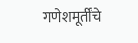गणेशमूर्तींचे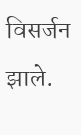विसर्जन झाले.